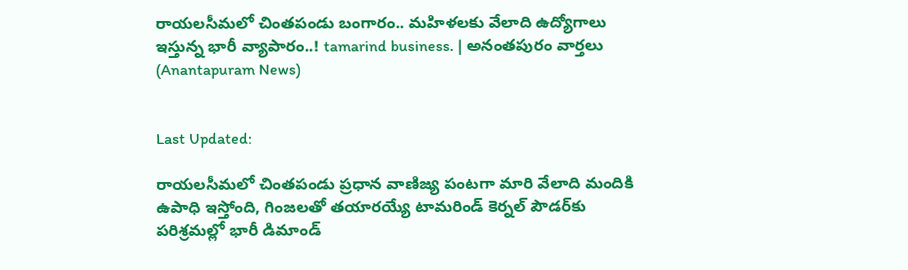రాయలసీమలో చింతపండు బంగారం.. మహిళలకు వేలాది ఉద్యోగాలు ఇస్తున్న భారీ వ్యాపారం..! tamarind business. | అనంతపురం వార్తలు (Anantapuram News)


Last Updated:

రాయలసీమలో చింతపండు ప్రధాన వాణిజ్య పంటగా మారి వేలాది మందికి ఉపాధి ఇస్తోంది, గింజలతో తయారయ్యే టామరిండ్ కెర్నల్ పౌడర్‌కు పరిశ్రమల్లో భారీ డిమాండ్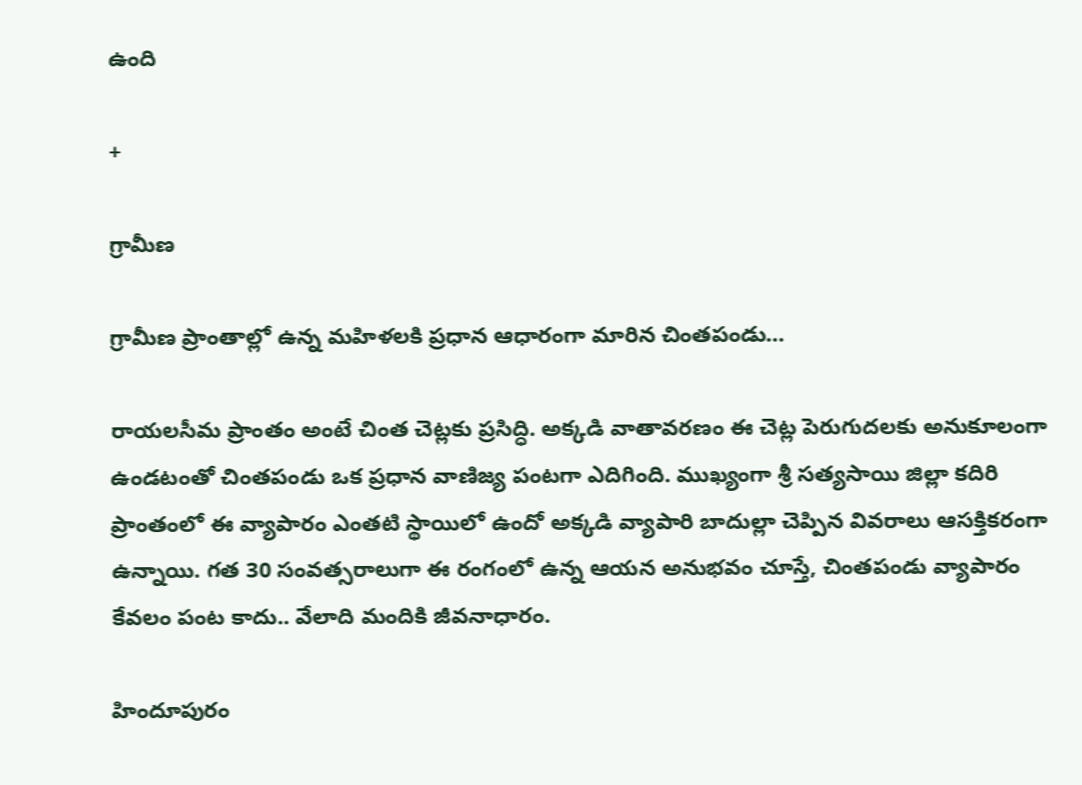ఉంది

+

గ్రామీణ

గ్రామీణ ప్రాంతాల్లో ఉన్న మహిళలకి ప్రధాన ఆధారంగా మారిన చింతపండు…

రాయలసీమ ప్రాంతం అంటే చింత చెట్లకు ప్రసిద్ధి. అక్కడి వాతావరణం ఈ చెట్ల పెరుగుదలకు అనుకూలంగా ఉండటంతో చింతపండు ఒక ప్రధాన వాణిజ్య పంటగా ఎదిగింది. ముఖ్యంగా శ్రీ సత్యసాయి జిల్లా కదిరి ప్రాంతంలో ఈ వ్యాపారం ఎంతటి స్థాయిలో ఉందో అక్కడి వ్యాపారి బాదుల్లా చెప్పిన వివరాలు ఆసక్తికరంగా ఉన్నాయి. గత 30 సంవత్సరాలుగా ఈ రంగంలో ఉన్న ఆయన అనుభవం చూస్తే, చింతపండు వ్యాపారం కేవలం పంట కాదు.. వేలాది మందికి జీవనాధారం.

హిందూపురం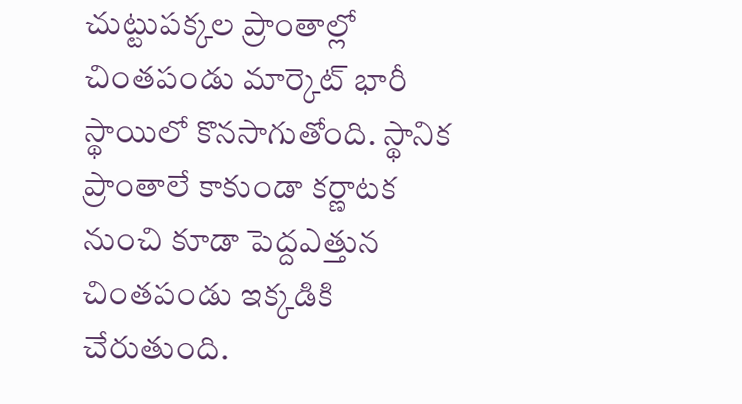చుట్టుపక్కల ప్రాంతాల్లో చింతపండు మార్కెట్ భారీ స్థాయిలో కొనసాగుతోంది. స్థానిక ప్రాంతాలే కాకుండా కర్ణాటక నుంచి కూడా పెద్దఎత్తున చింతపండు ఇక్కడికి చేరుతుంది.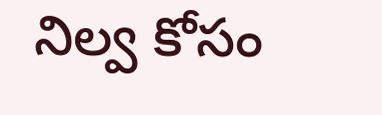నిల్వ కోసం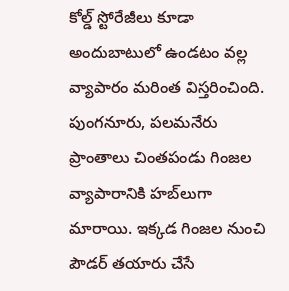కోల్డ్ స్టోరేజీలు కూడా అందుబాటులో ఉండటం వల్ల వ్యాపారం మరింత విస్తరించింది. పుంగనూరు, పలమనేరు ప్రాంతాలు చింతపండు గింజల వ్యాపారానికి హబ్‌లుగా మారాయి. ఇక్కడ గింజల నుంచి పౌడర్ తయారు చేసే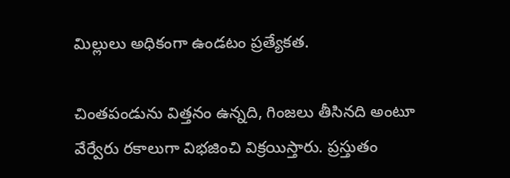మిల్లులు అధికంగా ఉండటం ప్రత్యేకత.

చింతపండును విత్తనం ఉన్నది, గింజలు తీసినది అంటూ వేర్వేరు రకాలుగా విభజించి విక్రయిస్తారు. ప్రస్తుతం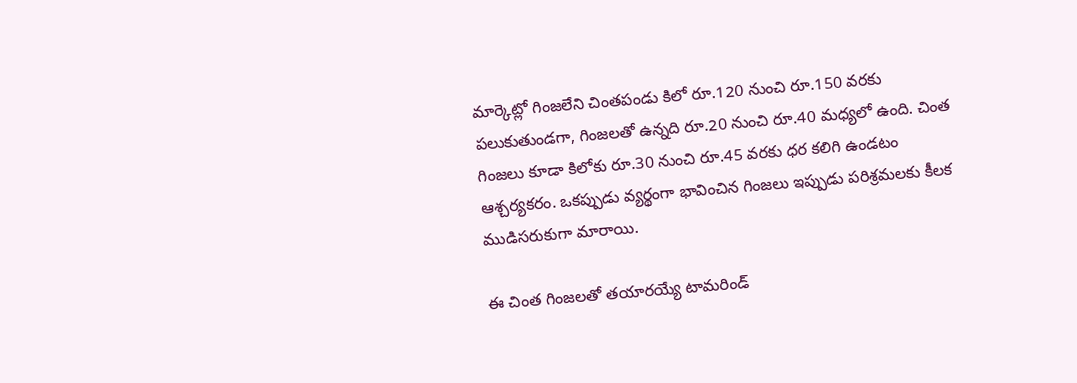మార్కెట్లో గింజలేని చింతపండు కిలో రూ.120 నుంచి రూ.150 వరకు పలుకుతుండగా, గింజలతో ఉన్నది రూ.20 నుంచి రూ.40 మధ్యలో ఉంది. చింత గింజలు కూడా కిలోకు రూ.30 నుంచి రూ.45 వరకు ధర కలిగి ఉండటం ఆశ్చర్యకరం. ఒకప్పుడు వ్యర్థంగా భావించిన గింజలు ఇప్పుడు పరిశ్రమలకు కీలక ముడిసరుకుగా మారాయి.

ఈ చింత గింజలతో తయారయ్యే టామరిండ్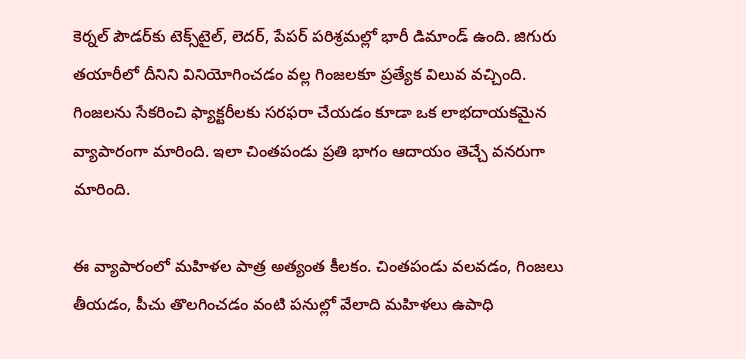కెర్నల్ పౌడర్‌కు టెక్స్‌టైల్, లెదర్, పేపర్ పరిశ్రమల్లో భారీ డిమాండ్ ఉంది. జిగురు తయారీలో దీనిని వినియోగించడం వల్ల గింజలకూ ప్రత్యేక విలువ వచ్చింది. గింజలను సేకరించి ఫ్యాక్టరీలకు సరఫరా చేయడం కూడా ఒక లాభదాయకమైన వ్యాపారంగా మారింది. ఇలా చింతపండు ప్రతి భాగం ఆదాయం తెచ్చే వనరుగా మారింది.

ఈ వ్యాపారంలో మహిళల పాత్ర అత్యంత కీలకం. చింతపండు వలవడం, గింజలు తీయడం, పీచు తొలగించడం వంటి పనుల్లో వేలాది మహిళలు ఉపాధి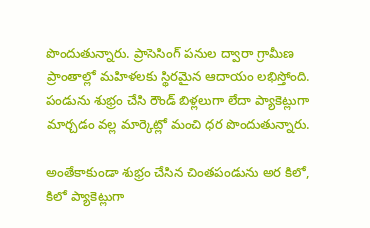పొందుతున్నారు. ప్రాసెసింగ్ పనుల ద్వారా గ్రామీణ ప్రాంతాల్లో మహిళలకు స్థిరమైన ఆదాయం లభిస్తోంది. పండును శుభ్రం చేసి రౌండ్ బిళ్లలుగా లేదా ప్యాకెట్లుగా మార్చడం వల్ల మార్కెట్లో మంచి ధర పొందుతున్నారు.

అంతేకాకుండా శుభ్రం చేసిన చింతపండును అర కిలో, కిలో ప్యాకెట్లుగా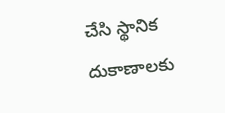చేసి స్థానిక దుకాణాలకు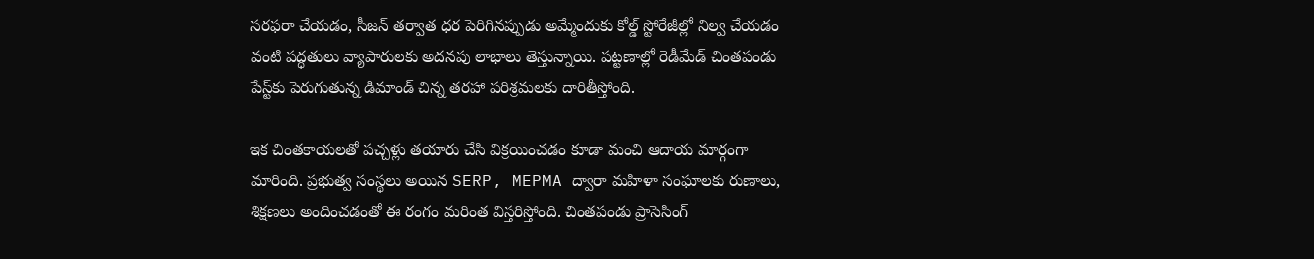సరఫరా చేయడం, సీజన్ తర్వాత ధర పెరిగినప్పుడు అమ్మేందుకు కోల్డ్ స్టోరేజీల్లో నిల్వ చేయడం వంటి పద్ధతులు వ్యాపారులకు అదనపు లాభాలు తెస్తున్నాయి. పట్టణాల్లో రెడీమేడ్ చింతపండు పేస్ట్‌కు పెరుగుతున్న డిమాండ్ చిన్న తరహా పరిశ్రమలకు దారితీస్తోంది.

ఇక చింతకాయలతో పచ్చళ్లు తయారు చేసి విక్రయించడం కూడా మంచి ఆదాయ మార్గంగా మారింది. ప్రభుత్వ సంస్థలు అయిన SERP, MEPMA ద్వారా మహిళా సంఘాలకు రుణాలు, శిక్షణలు అందించడంతో ఈ రంగం మరింత విస్తరిస్తోంది. చింతపండు ప్రాసెసింగ్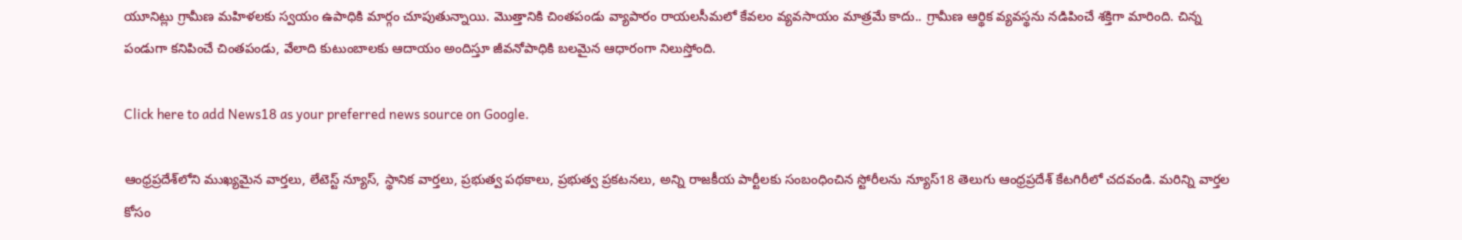యూనిట్లు గ్రామీణ మహిళలకు స్వయం ఉపాధికి మార్గం చూపుతున్నాయి. మొత్తానికి చింతపండు వ్యాపారం రాయలసీమలో కేవలం వ్యవసాయం మాత్రమే కాదు.. గ్రామీణ ఆర్థిక వ్యవస్థను నడిపించే శక్తిగా మారింది. చిన్న పండుగా కనిపించే చింతపండు, వేలాది కుటుంబాలకు ఆదాయం అందిస్తూ జీవనోపాధికి బలమైన ఆధారంగా నిలుస్తోంది.

Click here to add News18 as your preferred news source on Google.

ఆంధ్రప్రదేశ్‌లోని ముఖ్యమైన వార్తలు, లేటెస్ట్ న్యూస్, స్థానిక వార్తలు, ప్రభుత్వ పథకాలు, ప్రభుత్వ ప్రకటనలు, అన్ని రాజకీయ పార్టీలకు సంబంధించిన స్టోరీలను న్యూస్18 తెలుగు ఆంధ్రప్రదేశ్ కేటగిరీలో చదవండి. మరిన్ని వార్తల కోసం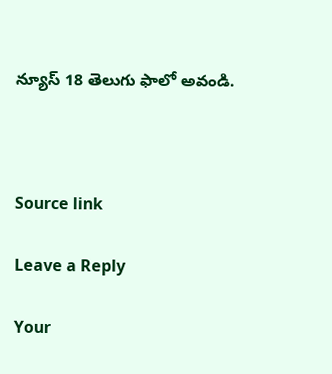న్యూస్ 18 తెలుగు ఫాలో అవండి.



Source link

Leave a Reply

Your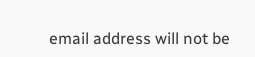email address will not be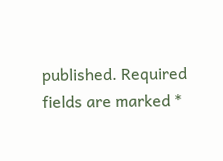published. Required fields are marked *